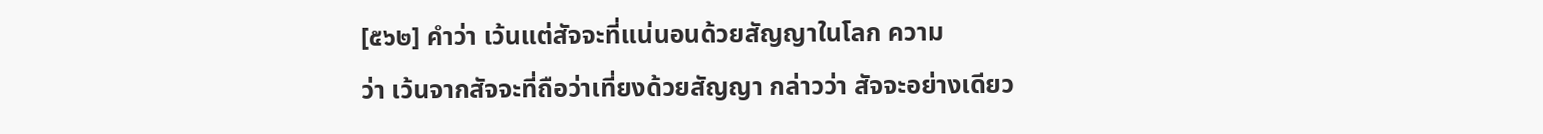[๕๖๒] คำว่า เว้นแต่สัจจะที่แน่นอนด้วยสัญญาในโลก ความ
ว่า เว้นจากสัจจะที่ถือว่าเที่ยงด้วยสัญญา กล่าวว่า สัจจะอย่างเดียว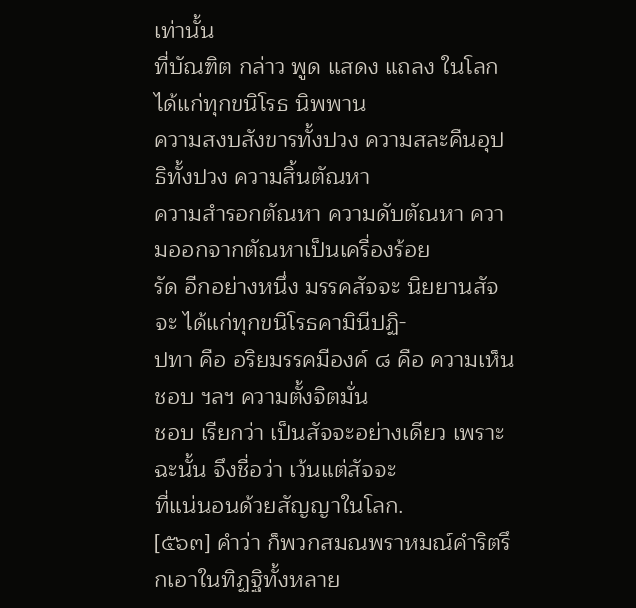เท่านั้น
ที่บัณฑิต กล่าว พูด แสดง แถลง ในโลก ได้แก่ทุกขนิโรธ นิพพาน
ความสงบสังขารทั้งปวง ความสละคืนอุปธิทั้งปวง ความสิ้นตัณหา
ความสำรอกตัณหา ความดับตัณหา ความออกจากตัณหาเป็นเครื่องร้อย
รัด อีกอย่างหนึ่ง มรรคสัจจะ นิยยานสัจจะ ได้แก่ทุกขนิโรธคามินีปฏิ-
ปทา คือ อริยมรรคมีองค์ ๘ คือ ความเห็นชอบ ฯลฯ ความตั้งจิตมั่น
ชอบ เรียกว่า เป็นสัจจะอย่างเดียว เพราะฉะนั้น จึงชื่อว่า เว้นแต่สัจจะ
ที่แน่นอนด้วยสัญญาในโลก.
[๕๖๓] คำว่า ก็พวกสมณพราหมณ์คำริตรึกเอาในทิฏฐิทั้งหลาย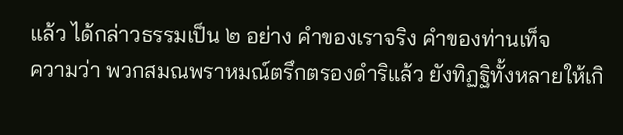แล้ว ได้กล่าวธรรมเป็น ๒ อย่าง คำของเราจริง คำของท่านเท็จ
ความว่า พวกสมณพราหมณ์ตรึกตรองดำริแล้ว ยังทิฏฐิทั้งหลายให้เกิ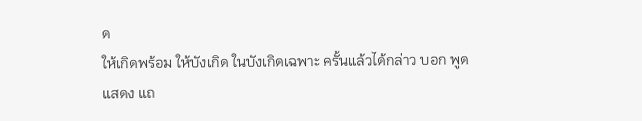ด
ให้เกิดพร้อม ให้บังเกิด ในบังเกิดเฉพาะ ครั้นแล้วได้กล่าว บอก พูด
แสดง แถ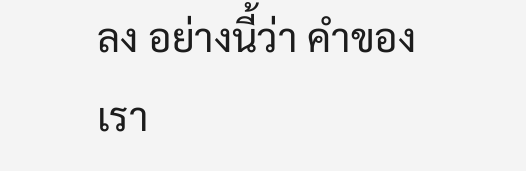ลง อย่างนี้ว่า คำของเรา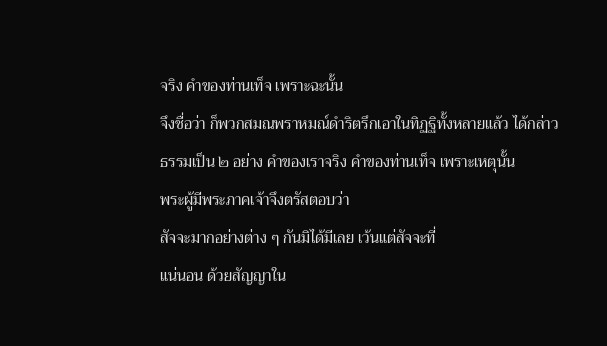จริง คำของท่านเท็จ เพราะฉะนั้น
จึงชื่อว่า ก็พวกสมณพราหมณ์ดำริตรึกเอาในทิฏฐิทั้งหลายแล้ว ได้กล่าว
ธรรมเป็น ๒ อย่าง คำของเราจริง คำของท่านเท็จ เพราะเหตุนั้น
พระผู้มีพระภาคเจ้าจึงตรัสตอบว่า
สัจจะมากอย่างต่าง ๆ กันมิได้มีเลย เว้นแต่สัจจะที่
แน่นอน ด้วยสัญญาใน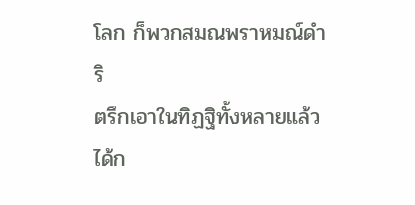โลก ก็พวกสมณพราหมณ์ดำริ
ตรึกเอาในทิฏฐิทั้งหลายแล้ว ได้ก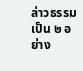ล่าวธรรมเป็น ๒ อย่าง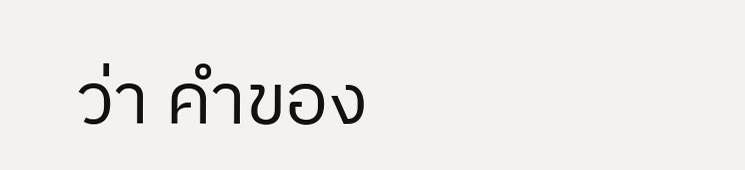ว่า คำของ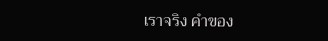เราจริง คำของ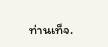ท่านเท็จ.